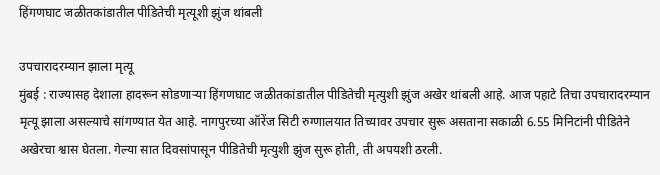हिंगणघाट जळीतकांडातील पीडितेची मृत्यूशी झुंज थांबली

उपचारादरम्यान झाला मृत्यू
मुंबई : राज्यासह देशाला हादरून सोडणाऱ्या हिंगणघाट जळीतकांडातील पीडितेची मृत्युशी झुंज अखेर थांबली आहे. आज पहाटे तिचा उपचारादरम्यान मृत्यू झाला असल्याचे सांगण्यात येत आहे. नागपुरच्या ऑरेंज सिटी रुग्णालयात तिच्यावर उपचार सुरू असताना सकाळी 6.55 मिनिटांनी पीडितेने अखेरचा श्वास घेतला. गेल्या सात दिवसांपासून पीडितेची मृत्युशी झुंज सुरू होती, ती अपयशी ठरली.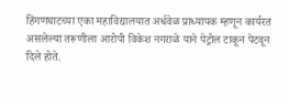हिंगणघाटच्या एका महाविद्यालयात अर्धवेळ प्राध्यापक म्हणून कार्यरत असलेल्या तरूणीला आरोपी विकेश नगराळे याने पेट्रोल टाकून पेटवून दिले होते.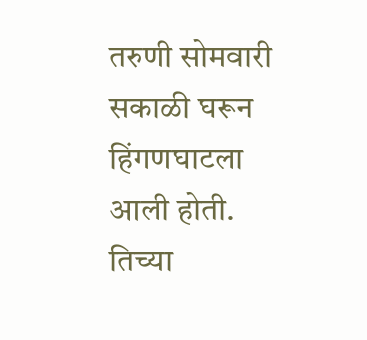तरुणी सोमवारी सकाळी घरून हिंगणघाटला आली होती. तिच्या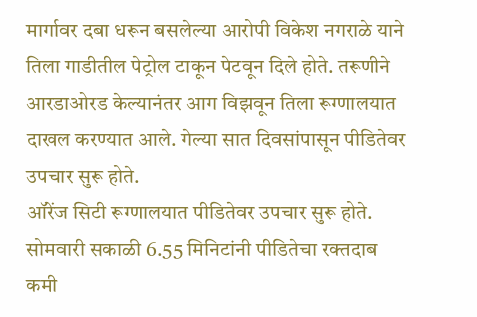मार्गावर दबा धरून बसलेल्या आरोपी विकेश नगराळे याने तिला गाडीतील पेट्रोल टाकून पेटवून दिले होते. तरूणीने आरडाओरड केल्यानंतर आग विझवून तिला रूग्णालयात दाखल करण्यात आले. गेल्या सात दिवसांपासून पीडितेवर उपचार सुरू होते.
ऑरेंज सिटी रूग्णालयात पीडितेवर उपचार सुरू होते. सोमवारी सकाळी 6.55 मिनिटांनी पीडितेचा रक्तदाब कमी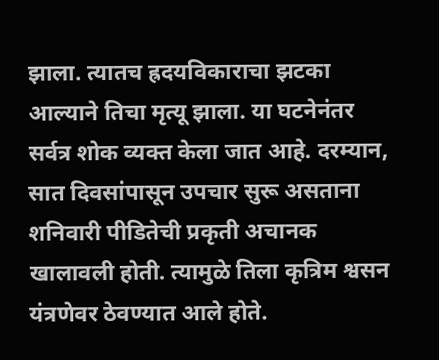झाला. त्यातच ह्रदयविकाराचा झटका आल्याने तिचा मृत्यू झाला. या घटनेनंतर सर्वत्र शोक व्यक्त केला जात आहे. दरम्यान, सात दिवसांपासून उपचार सुरू असताना शनिवारी पीडितेची प्रकृती अचानक खालावली होती. त्यामुळे तिला कृत्रिम श्वसन यंत्रणेवर ठेवण्यात आले होते.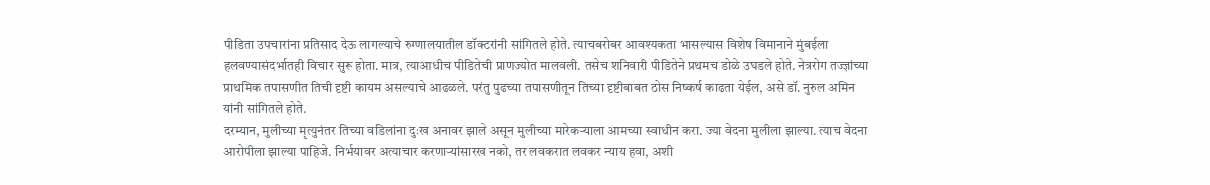पीडिता उपचारांना प्रतिसाद देऊ लागल्याचे रुग्णालयातील डॉक्टरांनी सांगितले होते. त्याचबरोबर आवश्यकता भासल्यास विशेष विमानाने मुंबईला हलवण्यासंदर्भातही विचार सुरू होता. मात्र, त्याआधीच पीडितेची प्राणज्योत मालवली. तसेच शनिवारी पीडितेने प्रथमच डोळे उघडले होते. नेत्ररोग तज्ज्ञांच्या प्राथमिक तपासणीत तिची दृष्टी कायम असल्याचे आढळले. परंतु पुढच्या तपासणीतून तिच्या दृष्टीबाबत ठोस निष्कर्ष काढता येईल, असे डॉ. नुरुल अमिन यांनी सांगितले होते.
दरम्यान, मुलीच्या मृत्युनंतर तिच्या वडिलांना दुःख अनावर झाले असून मुलीच्या मारेकऱ्याला आमच्या स्वाधीन करा. ज्या वेदना मुलीला झाल्या. त्याच वेदना आरोपीला झाल्या पाहिजे. निर्भयावर अत्याचार करणाऱ्यांसारख नको, तर लवकरात लवकर न्याय हवा, अशी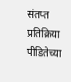संतप्त प्रतिक्रिया पीडितेच्या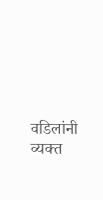वडिलांनी व्यक्त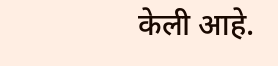केली आहे.